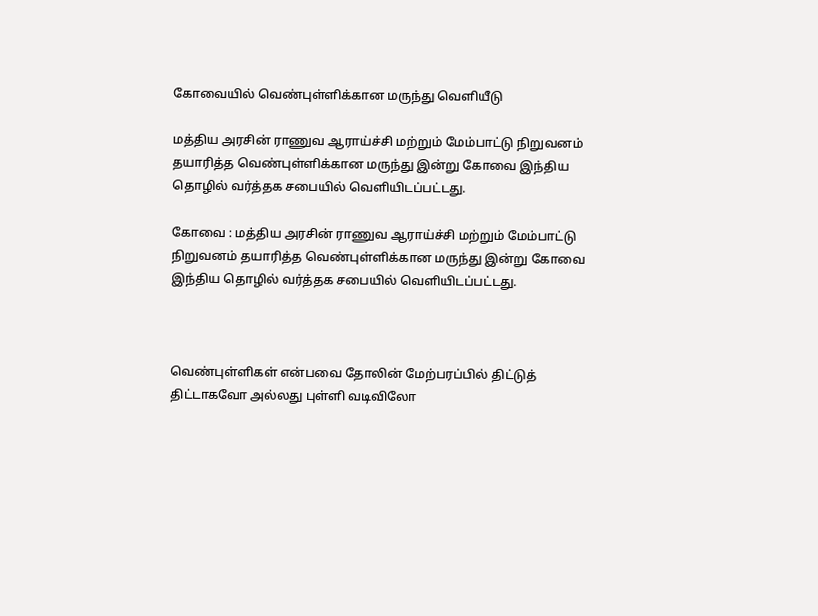கோவையில் வெண்புள்ளிக்கான மருந்து வெளியீடு

மத்திய அரசின் ராணுவ ஆராய்ச்சி மற்றும் மேம்பாட்டு நிறுவனம் தயாரித்த வெண்புள்ளிக்கான மருந்து இன்று கோவை இந்திய தொழில் வர்த்தக சபையில் வெளியிடப்பட்டது.

கோவை : மத்திய அரசின் ராணுவ ஆராய்ச்சி மற்றும் மேம்பாட்டு நிறுவனம் தயாரித்த வெண்புள்ளிக்கான மருந்து இன்று கோவை இந்திய தொழில் வர்த்தக சபையில் வெளியிடப்பட்டது.



வெண்புள்ளிகள் என்பவை தோலின் மேற்பரப்பில் திட்டுத் திட்டாகவோ அல்லது புள்ளி வடிவிலோ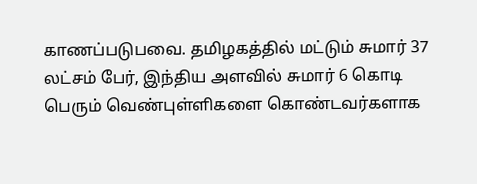காணப்படுபவை. தமிழகத்தில் மட்டும் சுமார் 37 லட்சம் பேர், இந்திய அளவில் சுமார் 6 கொடி பெரும் வெண்புள்ளிகளை கொண்டவர்களாக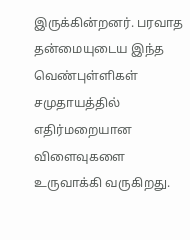இருக்கின்றனர். பரவாத தன்மையுடைய இந்த வெண்புள்ளிகள் சமுதாயத்தில் எதிர்மறையான விளைவுகளை உருவாக்கி வருகிறது.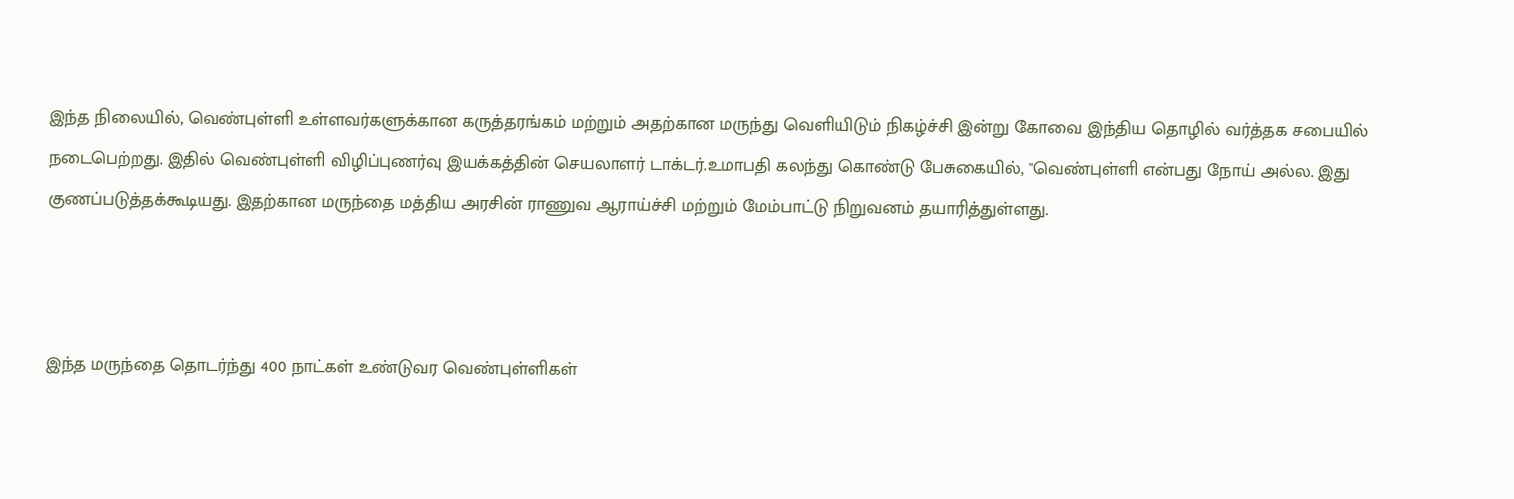இந்த நிலையில், வெண்புள்ளி உள்ளவர்களுக்கான கருத்தரங்கம் மற்றும் அதற்கான மருந்து வெளியிடும் நிகழ்ச்சி இன்று கோவை இந்திய தொழில் வர்த்தக சபையில் நடைபெற்றது. இதில் வெண்புள்ளி விழிப்புணர்வு இயக்கத்தின் செயலாளர் டாக்டர்.உமாபதி கலந்து கொண்டு பேசுகையில், "வெண்புள்ளி என்பது நோய் அல்ல. இது குணப்படுத்தக்கூடியது. இதற்கான மருந்தை மத்திய அரசின் ராணுவ ஆராய்ச்சி மற்றும் மேம்பாட்டு நிறுவனம் தயாரித்துள்ளது.



இந்த மருந்தை தொடர்ந்து 400 நாட்கள் உண்டுவர வெண்புள்ளிகள்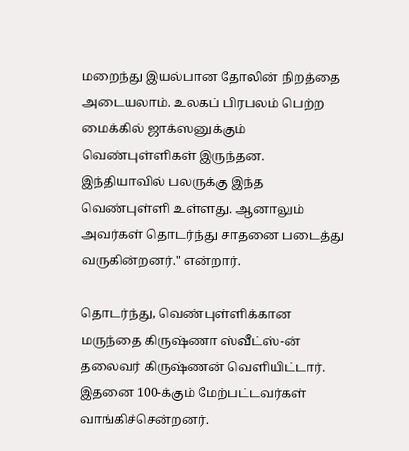மறைந்து இயல்பான தோலின் நிறத்தை அடையலாம். உலகப் பிரபலம் பெற்ற மைக்கில் ஜாக்ஸனுக்கும் வெண்புள்ளிகள் இருந்தன. இந்தியாவில் பலருக்கு இந்த வெண்புள்ளி உள்ளது. ஆனாலும் அவர்கள் தொடர்ந்து சாதனை படைத்து வருகின்றனர்." என்றார்.

தொடர்ந்து, வெண்புள்ளிக்கான மருந்தை கிருஷ்ணா ஸ்வீட்ஸ்-ன் தலைவர் கிருஷ்ணன் வெளியிட்டார். இதனை 100-க்கும் மேற்பட்டவர்கள் வாங்கிச்சென்றனர்.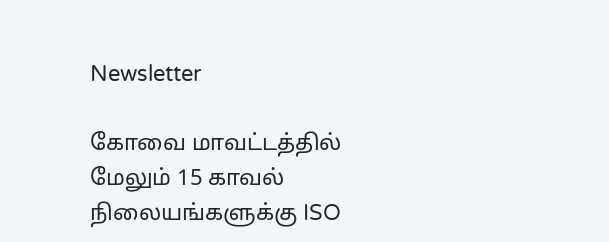Newsletter

கோவை மாவட்டத்தில் மேலும் 15 காவல் நிலையங்களுக்கு ISO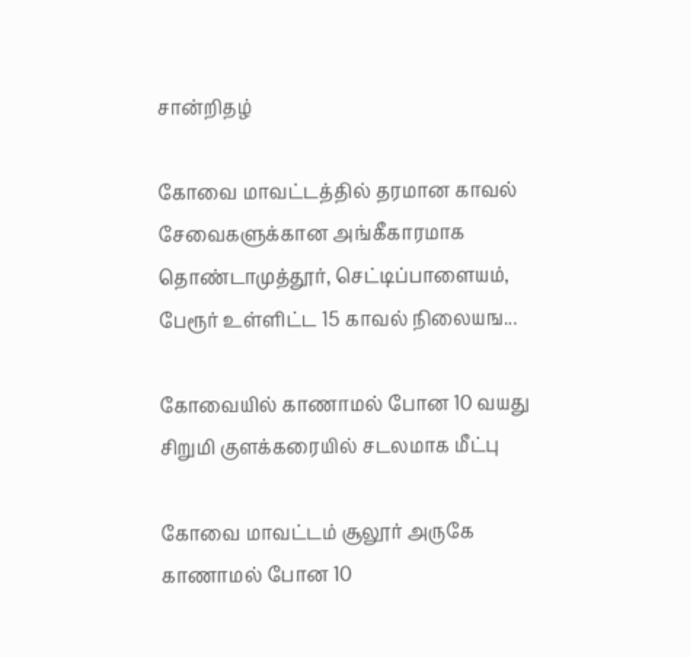சான்றிதழ்

கோவை மாவட்டத்தில் தரமான காவல் சேவைகளுக்கான அங்கீகாரமாக தொண்டாமுத்தூர், செட்டிப்பாளையம், பேரூர் உள்ளிட்ட 15 காவல் நிலையங...

கோவையில் காணாமல் போன 10 வயது சிறுமி குளக்கரையில் சடலமாக மீட்பு

கோவை மாவட்டம் சூலூர் அருகே காணாமல் போன 10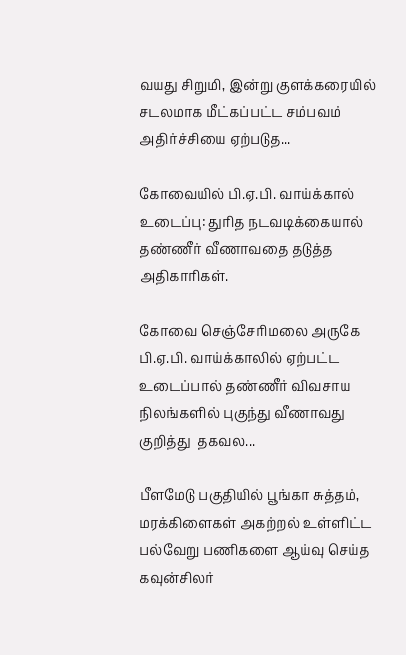வயது சிறுமி, இன்று குளக்கரையில் சடலமாக மீட்கப்பட்ட சம்பவம் அதிர்ச்சியை ஏற்படுத...

கோவையில் பி.ஏ.பி. வாய்க்கால் உடைப்பு: துரித நடவடிக்கையால் தண்ணீர் வீணாவதை தடுத்த அதிகாரிகள்.

கோவை செஞ்சேரிமலை அருகே பி.ஏ.பி. வாய்க்காலில் ஏற்பட்ட உடைப்பால் தண்ணீர் விவசாய நிலங்களில் புகுந்து வீணாவது குறித்து  தகவல...

பீளமேடு பகுதியில் பூங்கா சுத்தம், மரக்கிளைகள் அகற்றல் உள்ளிட்ட பல்வேறு பணிகளை ஆய்வு செய்த கவுன்சிலர்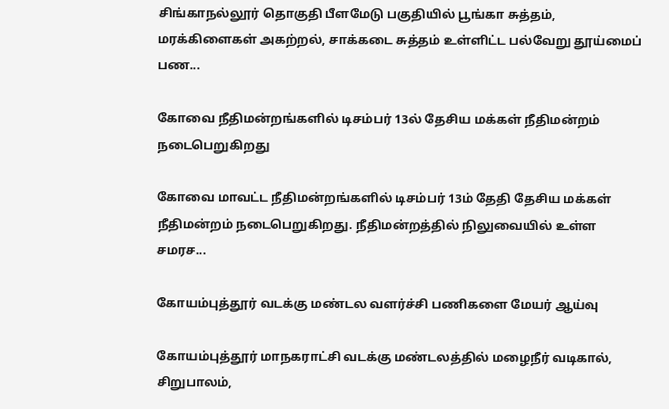சிங்காநல்லூர் தொகுதி பீளமேடு பகுதியில் பூங்கா சுத்தம், மரக்கிளைகள் அகற்றல், சாக்கடை சுத்தம் உள்ளிட்ட பல்வேறு தூய்மைப் பண...

கோவை நீதிமன்றங்களில் டிசம்பர் 13ல் தேசிய மக்கள் நீதிமன்றம் நடைபெறுகிறது

கோவை மாவட்ட நீதிமன்றங்களில் டிசம்பர் 13ம் தேதி தேசிய மக்கள் நீதிமன்றம் நடைபெறுகிறது. நீதிமன்றத்தில் நிலுவையில் உள்ள சமரச...

கோயம்புத்தூர் வடக்கு மண்டல வளர்ச்சி பணிகளை மேயர் ஆய்வு

கோயம்புத்தூர் மாநகராட்சி வடக்கு மண்டலத்தில் மழைநீர் வடிகால், சிறுபாலம்,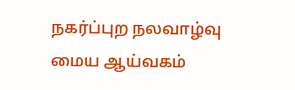நகர்ப்புற நலவாழ்வு மைய ஆய்வகம்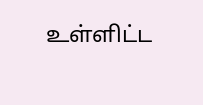உள்ளிட்ட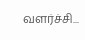வளர்ச்சி...